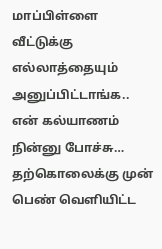மாப்பிள்ளை வீட்டுக்கு எல்லாத்தையும் அனுப்பிட்டாங்க.. என் கல்யாணம் நின்னு போச்சு… தற்கொலைக்கு முன் பெண் வெளியிட்ட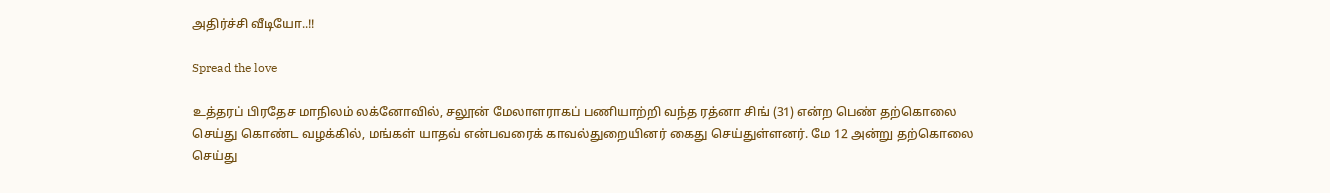அதிர்ச்சி வீடியோ..!!

Spread the love

உத்தரப் பிரதேச மாநிலம் லக்னோவில், சலூன் மேலாளராகப் பணியாற்றி வந்த ரத்னா சிங் (31) என்ற பெண் தற்கொலை செய்து கொண்ட வழக்கில், மங்கள் யாதவ் என்பவரைக் காவல்துறையினர் கைது செய்துள்ளனர். மே 12 அன்று தற்கொலை செய்து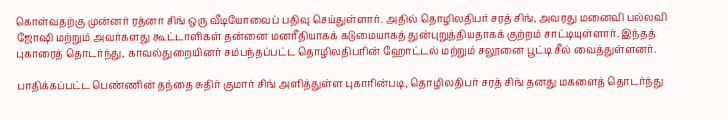கொள்வதற்கு முன்னர் ரத்னா சிங் ஒரு வீடியோவைப் பதிவு செய்துள்ளார். அதில் தொழிலதிபர் சரத் சிங், அவரது மனைவி பல்லவி ஜோஷி மற்றும் அவர்களது கூட்டாளிகள் தன்னை மனரீதியாகக் கடுமையாகத் துன்புறுத்தியதாகக் குற்றம் சாட்டியுள்ளார். இந்தத் புகாரைத் தொடர்ந்து, காவல்துறையினர் சம்பந்தப்பட்ட தொழிலதிபரின் ஹோட்டல் மற்றும் சலூனை பூட்டி சீல் வைத்துள்ளனர்.

பாதிக்கப்பட்ட பெண்ணின் தந்தை சுதிர் குமார் சிங் அளித்துள்ள புகாரின்படி, தொழிலதிபர் சரத் சிங் தனது மகளைத் தொடர்ந்து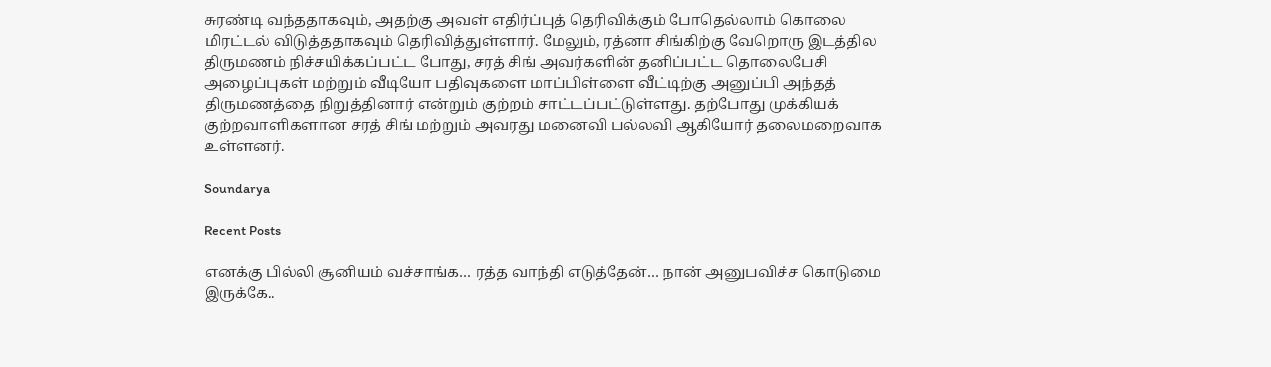சுரண்டி வந்ததாகவும், அதற்கு அவள் எதிர்ப்புத் தெரிவிக்கும் போதெல்லாம் கொலை மிரட்டல் விடுத்ததாகவும் தெரிவித்துள்ளார். மேலும், ரத்னா சிங்கிற்கு வேறொரு இடத்தில திருமணம் நிச்சயிக்கப்பட்ட போது, சரத் சிங் அவர்களின் தனிப்பட்ட தொலைபேசி அழைப்புகள் மற்றும் வீடியோ பதிவுகளை மாப்பிள்ளை வீட்டிற்கு அனுப்பி அந்தத் திருமணத்தை நிறுத்தினார் என்றும் குற்றம் சாட்டப்பட்டுள்ளது. தற்போது முக்கியக் குற்றவாளிகளான சரத் சிங் மற்றும் அவரது மனைவி பல்லவி ஆகியோர் தலைமறைவாக உள்ளனர்.

Soundarya

Recent Posts

எனக்கு பில்லி சூனியம் வச்சாங்க… ரத்த வாந்தி எடுத்தேன்… நான் அனுபவிச்ச கொடுமை இருக்கே..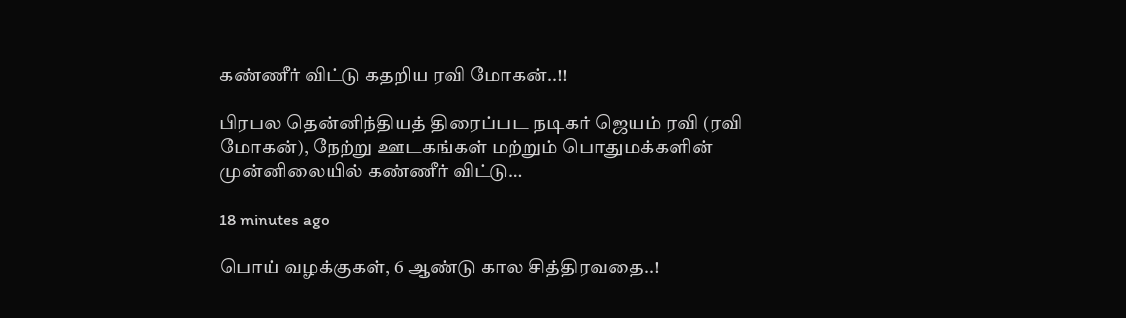கண்ணீர் விட்டு கதறிய ரவி மோகன்..!!

பிரபல தென்னிந்தியத் திரைப்பட நடிகர் ஜெயம் ரவி (ரவி மோகன்), நேற்று ஊடகங்கள் மற்றும் பொதுமக்களின் முன்னிலையில் கண்ணீர் விட்டு…

18 minutes ago

பொய் வழக்குகள், 6 ஆண்டு கால சித்திரவதை..!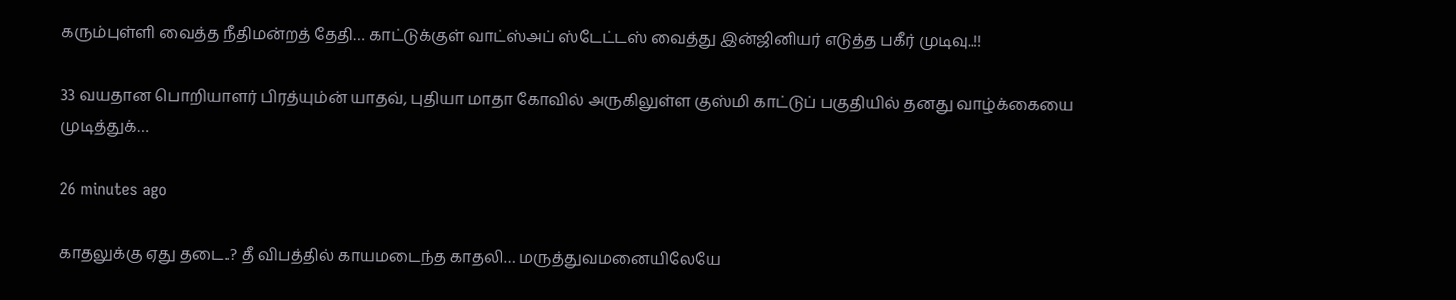கரும்புள்ளி வைத்த நீதிமன்றத் தேதி… காட்டுக்குள் வாட்ஸ்அப் ஸ்டேட்டஸ் வைத்து இன்ஜினியர் எடுத்த பகீர் முடிவு..!!

33 வயதான பொறியாளர் பிரத்யும்ன் யாதவ், புதியா மாதா கோவில் அருகிலுள்ள குஸ்மி காட்டுப் பகுதியில் தனது வாழ்க்கையை முடித்துக்…

26 minutes ago

காதலுக்கு ஏது தடை..? தீ விபத்தில் காயமடைந்த காதலி… மருத்துவமனையிலேயே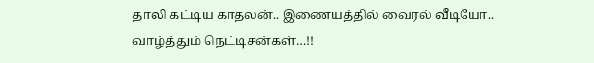தாலி கட்டிய காதலன்.. இணையத்தில் வைரல் வீடியோ.. வாழ்த்தும் நெட்டிசன்கள்…!!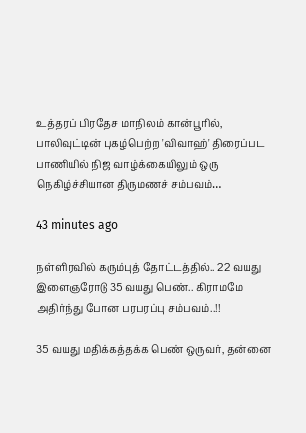உத்தரப் பிரதேச மாநிலம் கான்பூரில், பாலிவுட்டின் புகழ்பெற்ற 'விவாஹ்' திரைப்பட பாணியில் நிஜ வாழ்க்கையிலும் ஒரு நெகிழ்ச்சியான திருமணச் சம்பவம்…

43 minutes ago

நள்ளிரவில் கரும்புத் தோட்டத்தில்.. 22 வயது இளைஞரோடு 35 வயது பெண்.. கிராமமே அதிர்ந்து போன பரபரப்பு சம்பவம்..!!

35 வயது மதிக்கத்தக்க பெண் ஒருவர், தன்னை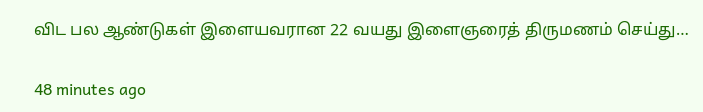விட பல ஆண்டுகள் இளையவரான 22 வயது இளைஞரைத் திருமணம் செய்து…

48 minutes ago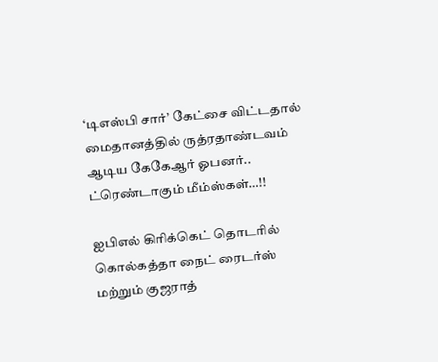‘டிஎஸ்பி சார்’ கேட்சை விட்டதால் மைதானத்தில் ருத்ரதாண்டவம் ஆடிய கேகேஆர் ஓபனர்.. ட்ரெண்டாகும் மீம்ஸ்கள்…!!

ஐபிஎல் கிரிக்கெட் தொடரில் கொல்கத்தா நைட் ரைடர்ஸ் மற்றும் குஜராத்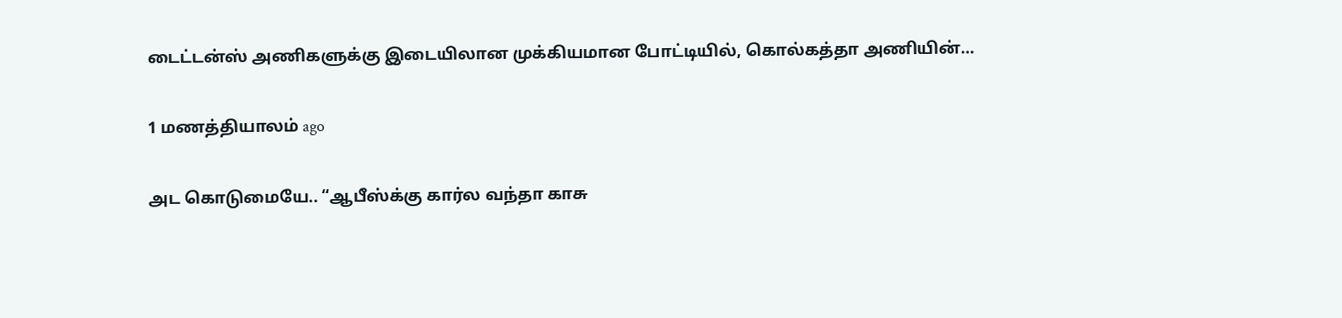டைட்டன்ஸ் அணிகளுக்கு இடையிலான முக்கியமான போட்டியில், கொல்கத்தா அணியின்…

1 மணத்தியாலம் ago

அட கொடுமையே.. “ஆபீஸ்க்கு கார்ல வந்தா காசு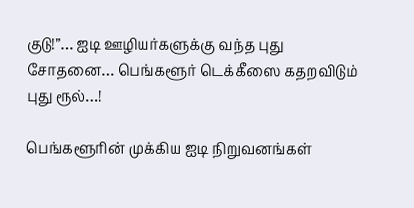குடு!”… ஐடி ஊழியர்களுக்கு வந்த புது சோதனை… பெங்களூர் டெக்கீஸை கதறவிடும் புது ரூல்…!

பெங்களூரின் முக்கிய ஐடி நிறுவனங்கள்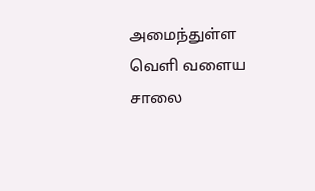அமைந்துள்ள வெளி வளைய சாலை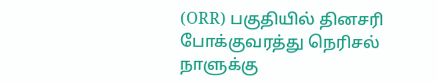(ORR) பகுதியில் தினசரி போக்குவரத்து நெரிசல் நாளுக்கு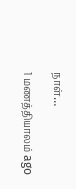நாள்…

1 மணத்தியாலம் ago